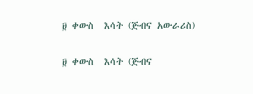፱ ቀውስ  እሳት (ጅብና አውራሪስ)

፱ ቀውስ  እሳት (ጅብና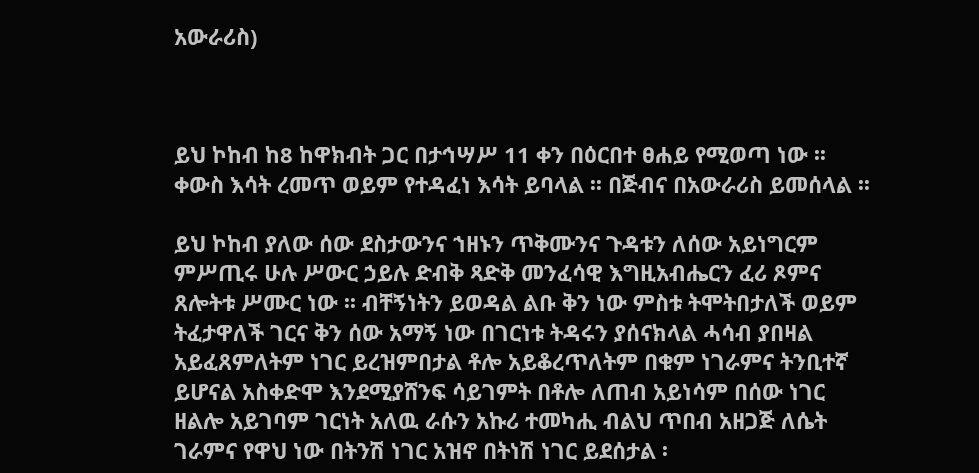አውራሪስ)



ይህ ኮከብ ከ8 ከዋክብት ጋር በታኅሣሥ 11 ቀን በዕርበተ ፀሐይ የሚወጣ ነው ፡፡ ቀውስ እሳት ረመጥ ወይም የተዳፈነ እሳት ይባላል ፡፡ በጅብና በአውራሪስ ይመሰላል ፡፡

ይህ ኮከብ ያለው ሰው ደስታውንና ኀዘኑን ጥቅሙንና ጉዳቱን ለሰው አይነግርም ምሥጢሩ ሁሉ ሥውር ኃይሉ ድብቅ ጻድቅ መንፈሳዊ እግዚአብሔርን ፈሪ ጾምና ጸሎትቱ ሥሙር ነው ፡፡ ብቸኝነትን ይወዳል ልቡ ቅን ነው ምስቱ ትሞትበታለች ወይም ትፈታዋለች ገርና ቅን ሰው አማኝ ነው በገርነቱ ትዳሩን ያሰናክላል ሓሳብ ያበዛል አይፈጸምለትም ነገር ይረዝምበታል ቶሎ አይቆረጥለትም በቁም ነገራምና ትንቢተኛ ይሆናል አስቀድሞ እንደሚያሸንፍ ሳይገምት በቶሎ ለጠብ አይነሳም በሰው ነገር ዘልሎ አይገባም ገርነት አለዉ ራሱን አኩሪ ተመካሒ ብልህ ጥበብ አዘጋጅ ለሴት ገራምና የዋህ ነው በትንሽ ነገር አዝኖ በትነሽ ነገር ይደሰታል ፡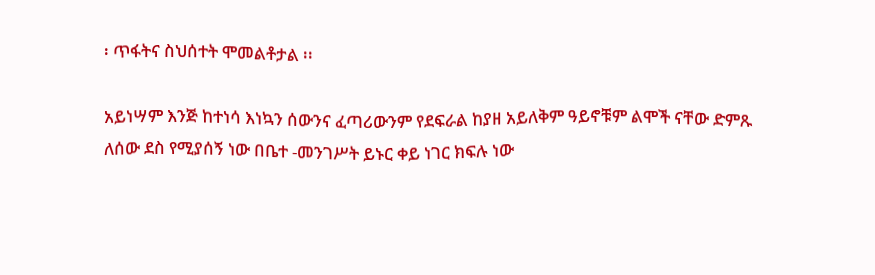፡ ጥፋትና ስህሰተት ሞመልቶታል ፡፡

አይነሣም እንጅ ከተነሳ እነኳን ሰውንና ፈጣሪውንም የደፍራል ከያዘ አይለቅም ዓይኖቹም ልሞች ናቸው ድምጹ ለሰው ደስ የሚያሰኝ ነው በቤተ -መንገሥት ይኑር ቀይ ነገር ክፍሉ ነው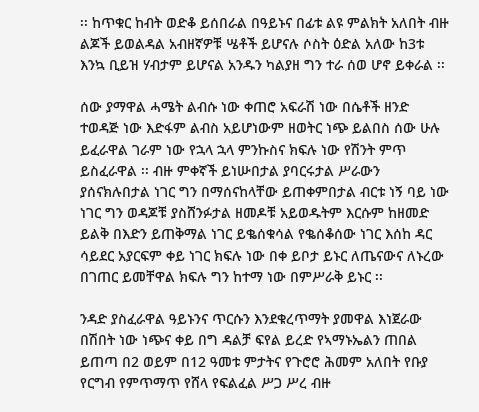፡፡ ከጥቁር ከብት ወድቆ ይሰበራል በዓይኑና በፊቱ ልዩ ምልክት አለበት ብዙ ልጆች ይወልዳል አብዘኛዎቹ ሤቶች ይሆናሉ ሶስት ዕድል አለው ከ3ቱ እንኳ ቢይዝ ሃብታም ይሆናል አንዱን ካልያዘ ግን ተራ ሰወ ሆኖ ይቀራል ፡፡

ሰው ያማዋል ሓሜት ልብሱ ነው ቀጠሮ አፍራሽ ነው በሴቶች ዘንድ ተወዳጅ ነው እድፋም ልብስ አይሆነውም ዘወትር ነጭ ይልበስ ሰው ሁሉ ይፈራዋል ገራም ነው የኋላ ኋላ ምንኩስና ክፍሉ ነው የሽንት ምጥ ይስፈራዋል ፡፡ ብዙ ምቀኛች ይነሡበታል ያባርሩታል ሥራውን ያሰናክሉበታል ነገር ግን በማሰናከላቸው ይጠቀምበታል ብርቱ ነኝ ባይ ነው ነገር ግን ወዳጆቹ ያስሸንፉታል ዘመዶቹ አይወዱትም እርሱም ከዘመድ ይልቅ በእድን ይጠቅማል ነገር ይቈሰቁሳል የቈሰቆሰው ነገር እሰከ ዳር ሳይደር አያርፍም ቀይ ነገር ክፍሉ ነው በቀ ይቦታ ይኑር ለጤናውና ለኑረው በገጠር ይመቸዋል ክፍሉ ግን ከተማ ነው በምሥራቅ ይኑር ፡፡

ንዳድ ያስፈራዋል ዓይኑንና ጥርሱን እንደቁረጥማት ያመዋል እነጀራው በሽበት ነው ነጭና ቀይ በግ ዳልቻ ፍየል ይረድ የኣማኑኤልን ጠበል ይጠጣ በ2 ወይም በ12 ዓመቱ ምታትና የጉሮሮ ሕመም አለበት የቡያ የርግብ የምጥማጥ የሸላ የፍልፈል ሥጋ ሥረ ብዙ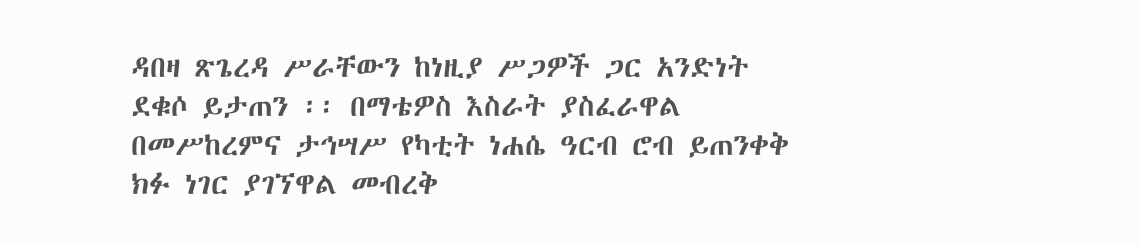ዳበዛ ጽጌረዳ ሥራቸውን ከነዚያ ሥጋዎች ጋር አንድነት ደቁሶ ይታጠን ፡፡ በማቴዎስ እስራት ያስፈራዋል በመሥከረምና ታኅሣሥ የካቲት ነሐሴ ዓርብ ሮብ ይጠንቀቅ ክፉ ነገር ያገኘዋል መብረቅ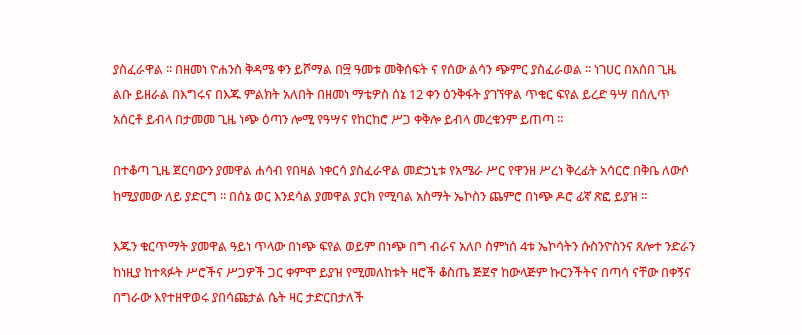ያስፈራዋል ፡፡ በዘመነ ዮሐንስ ቅዳሜ ቀን ይሾማል በ፵ ዓመቱ መቅሰፍት ና የሰው ልሳን ጭምር ያስፈራወል ፡፡ ነገሀር በአሰበ ጊዜ ልቡ ይዘራል በእግሩና በእጁ ምልክት አለበት በዘመነ ማቴዎስ ሰኔ 12 ቀን ዕንቅፋት ያገኘዋል ጥቁር ፍየል ይረድ ዓሣ በሰሊጥ አሰርቶ ይብላ በታመመ ጊዜ ነጭ ዕጣን ሎሚ የዓሣና የከርከሮ ሥጋ ቀቅሎ ይብላ መረቁንም ይጠጣ ፡፡

በተቆጣ ጊዜ ጀርባውን ያመዋል ሐሳብ የበዛል ነቀርሳ ያስፈራዋል መድኃኒቱ የአሜራ ሥር የዋንዘ ሥረነ ቅረፊት አሳርሮ በቅቤ ለውሶ ከሚያመው ለይ ያድርግ ፡፡ በሰኔ ወር እንደሳል ያመዋል ያርክ የሚባል አስማት ኤኮስን ጨምሮ በነጭ ዶሮ ፊኛ ጽፎ ይያዝ ፡፡

እጁን ቁርጥማት ያመዋል ዓይነ ጥላው በነጭ ፍየል ወይም በነጭ በግ ብራና አለቦ ስምነሰ 4ቱ ኤኮሳትን ሱስንዮስንና ጸሎተ ንድራን ከነዚያ ከተጻፉት ሥሮችና ሥጋዎች ጋር ቀምሞ ይያዝ የሚመለከቱት ዛሮች ቆስጤ ጅጀኖ ከውላጅም ኩርንችትና በጣሳ ናቸው በቀኝና በግራው እየተዘዋወሩ ያበሳጩታል ሴት ዛር ታድርበታለች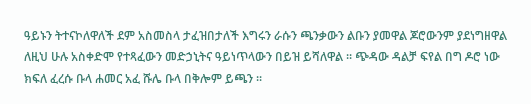ዓይኑን ትተናኮለዋለች ደም አስመስላ ታፈዝበታለች እግሩን ራሱን ጫንቃውን ልቡን ያመዋል ጆሮውንም ያደነግዘዋል ለዚህ ሁሉ አስቀድሞ የተጻፈውን መድኃኒትና ዓይነጥላውን በይዝ ይሻለዋል ፡፡ ጭዳው ዳልቻ ፍየል በግ ዶሮ ነው ክፍለ ፈረሱ ቡላ ሐመር አፈ ሹሌ ቡላ በቅሎም ይጫን ፡፡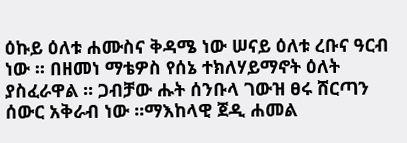ዕኩይ ዕለቱ ሐሙስና ቅዳሜ ነው ሠናይ ዕለቱ ረቡና ዓርብ ነው ፡፡ በዘመነ ማቴዎስ የሰኔ ተክለሃይማኖት ዕለት ያስፈራዋል ፡፡ ጋብቻው ሑት ሰንቡላ ገውዝ ፀሩ ሸርጣን ሰውር አቅራብ ነው ፡፡ማእከላዊ ጀዲ ሐመል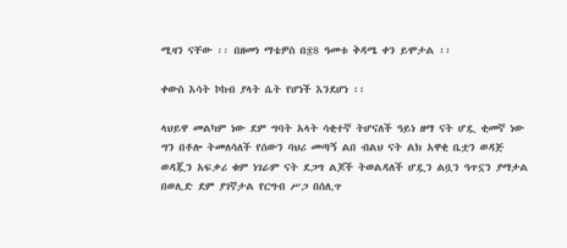ሚዛን ናቸው ፡፡ በዘመነ ማቴዎስ በ፷8 ዓመቱ ቅዳሜ ቀን ይሞታል ፡፡

ቀውስ እሳት ኮከብ ያላት ሴት የሆነች እንደሆነ ፡፡

ላህይዋ መልካም ነው ደም ግባት አላት ሳቂተኛ ትሆናለች ዓይነ ዘማ ናት ሆዷ ቂመኛ ነው ግን በቶሎ ትመለሳለች የሰውን ባህሪ መጣኝ ልበ ብልህ ናት ልክ አዋቂ ቤቷን ወዳጅ ወዳጇን አፍቃሪ ቁም ነገራም ናት ደጋግ ልጆች ትወልዳለች ሆዷን ልቧን ዓጥኗን ያማታል በወሊድ ደም ያገኛታል የርግብ ሥጋ በሰሊጥ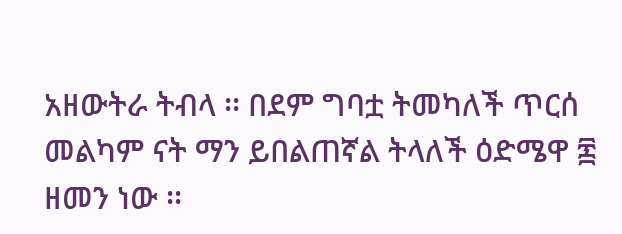አዘውትራ ትብላ ፡፡ በደም ግባቷ ትመካለች ጥርሰ መልካም ናት ማን ይበልጠኛል ትላለች ዕድሜዋ ፷ ዘመን ነው ፡፡